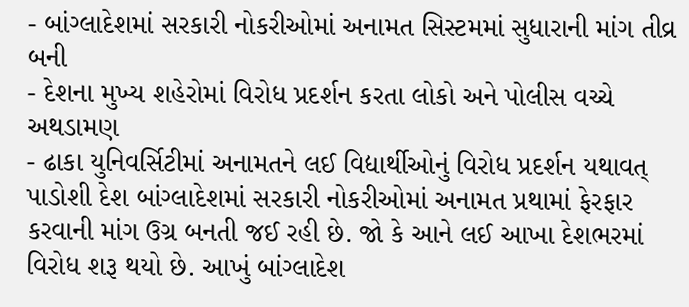- બાંગ્લાદેશમાં સરકારી નોકરીઓમાં અનામત સિસ્ટમમાં સુધારાની માંગ તીવ્ર બની
- દેશના મુખ્ય શહેરોમાં વિરોધ પ્રદર્શન કરતા લોકો અને પોલીસ વચ્ચે અથડામણ
- ઢાકા યુનિવર્સિટીમાં અનામતને લઈ વિદ્યાર્થીઓનું વિરોધ પ્રદર્શન યથાવત્
પાડોશી દેશ બાંગ્લાદેશમાં સરકારી નોકરીઓમાં અનામત પ્રથામાં ફેરફાર કરવાની માંગ ઉગ્ર બનતી જઈ રહી છે. જો કે આને લઈ આખા દેશભરમાં વિરોધ શરૂ થયો છે. આખું બાંગ્લાદેશ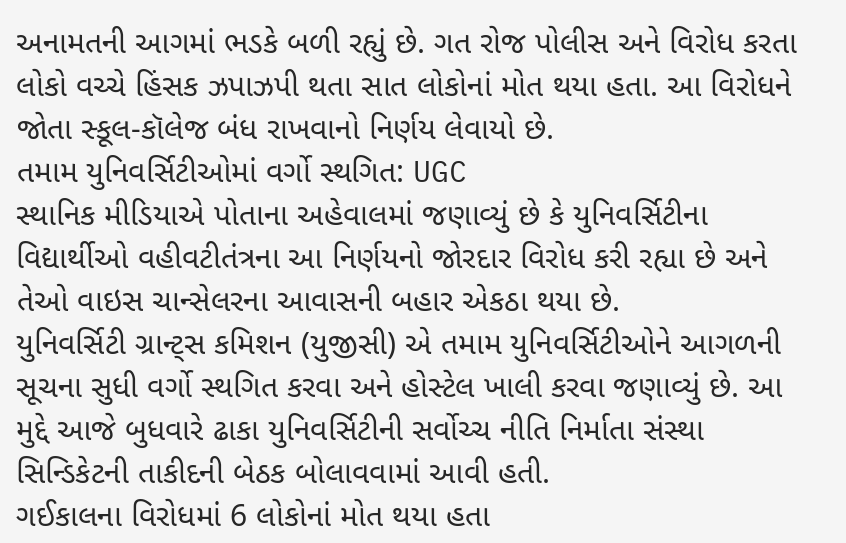અનામતની આગમાં ભડકે બળી રહ્યું છે. ગત રોજ પોલીસ અને વિરોધ કરતા લોકો વચ્ચે હિંસક ઝપાઝપી થતા સાત લોકોનાં મોત થયા હતા. આ વિરોધને જોતા સ્કૂલ-કૉલેજ બંધ રાખવાનો નિર્ણય લેવાયો છે.
તમામ યુનિવર્સિટીઓમાં વર્ગો સ્થગિત: UGC
સ્થાનિક મીડિયાએ પોતાના અહેવાલમાં જણાવ્યું છે કે યુનિવર્સિટીના વિદ્યાર્થીઓ વહીવટીતંત્રના આ નિર્ણયનો જોરદાર વિરોધ કરી રહ્યા છે અને તેઓ વાઇસ ચાન્સેલરના આવાસની બહાર એકઠા થયા છે.
યુનિવર્સિટી ગ્રાન્ટ્સ કમિશન (યુજીસી) એ તમામ યુનિવર્સિટીઓને આગળની સૂચના સુધી વર્ગો સ્થગિત કરવા અને હોસ્ટેલ ખાલી કરવા જણાવ્યું છે. આ મુદ્દે આજે બુધવારે ઢાકા યુનિવર્સિટીની સર્વોચ્ચ નીતિ નિર્માતા સંસ્થા સિન્ડિકેટની તાકીદની બેઠક બોલાવવામાં આવી હતી.
ગઈકાલના વિરોધમાં 6 લોકોનાં મોત થયા હતા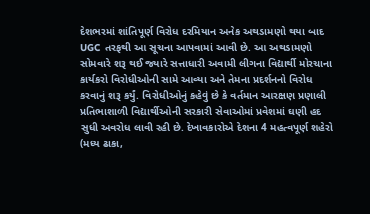દેશભરમાં શાંતિપૂર્ણ વિરોધ દરમિયાન અનેક અથડામણો થયા બાદ UGC તરફથી આ સૂચના આપવામાં આવી છે. આ અથડામણો સોમવારે શરૂ થઈ જ્યારે સત્તાધારી અવામી લીગના વિદ્યાર્થી મોરચાના કાર્યકરો વિરોધીઓની સામે આવ્યા અને તેમના પ્રદર્શનનો વિરોધ કરવાનું શરૂ કર્યું. વિરોધીઓનું કહેવું છે કે વર્તમાન આરક્ષણ પ્રણાલી પ્રતિભાશાળી વિદ્યાર્થીઓની સરકારી સેવાઓમાં પ્રવેશમાં ઘણી હદ સુધી અવરોધ લાવી રહી છે. દેખાવકારોએ દેશના 4 મહત્વપૂર્ણ શહેરો (મધ્ય ઢાકા,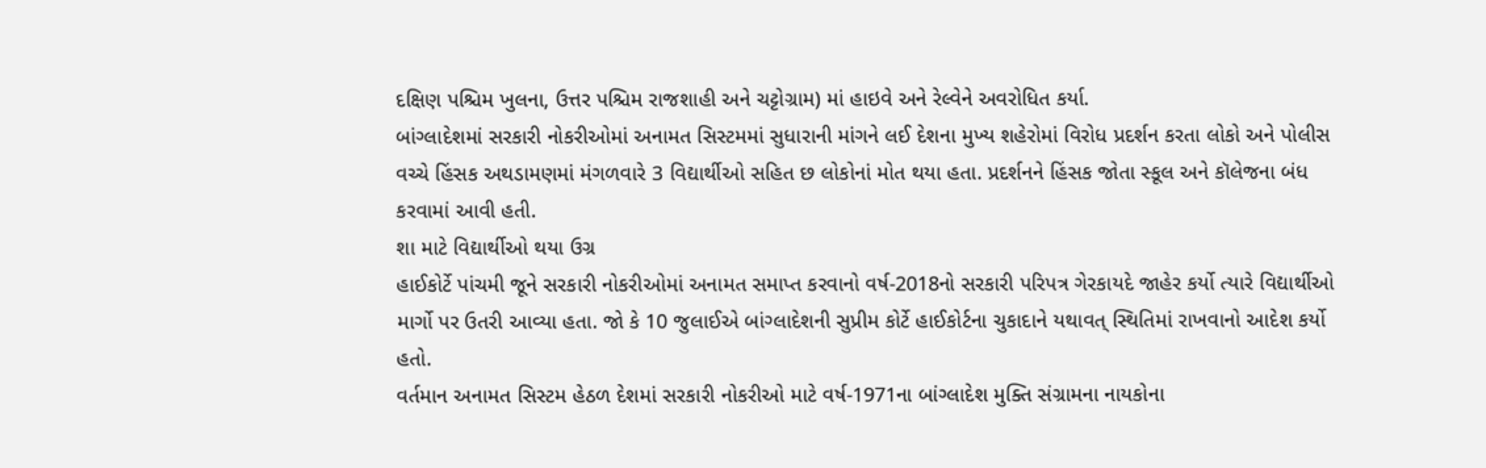દક્ષિણ પશ્ચિમ ખુલના, ઉત્તર પશ્ચિમ રાજશાહી અને ચટ્ટોગ્રામ) માં હાઇવે અને રેલ્વેને અવરોધિત કર્યા.
બાંગ્લાદેશમાં સરકારી નોકરીઓમાં અનામત સિસ્ટમમાં સુધારાની માંગને લઈ દેશના મુખ્ય શહેરોમાં વિરોધ પ્રદર્શન કરતા લોકો અને પોલીસ વચ્ચે હિંસક અથડામણમાં મંગળવારે 3 વિદ્યાર્થીઓ સહિત છ લોકોનાં મોત થયા હતા. પ્રદર્શનને હિંસક જોતા સ્કૂલ અને કૉલેજના બંધ કરવામાં આવી હતી.
શા માટે વિદ્યાર્થીઓ થયા ઉગ્ર
હાઈકોર્ટે પાંચમી જૂને સરકારી નોકરીઓમાં અનામત સમાપ્ત કરવાનો વર્ષ-2018નો સરકારી પરિપત્ર ગેરકાયદે જાહેર કર્યો ત્યારે વિદ્યાર્થીઓ માર્ગો પર ઉતરી આવ્યા હતા. જો કે 10 જુલાઈએ બાંગ્લાદેશની સુપ્રીમ કોર્ટે હાઈકોર્ટના ચુકાદાને યથાવત્ સ્થિતિમાં રાખવાનો આદેશ કર્યો હતો.
વર્તમાન અનામત સિસ્ટમ હેઠળ દેશમાં સરકારી નોકરીઓ માટે વર્ષ-1971ના બાંગ્લાદેશ મુક્તિ સંગ્રામના નાયકોના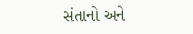સંતાનો અને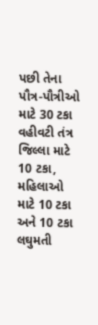પછી તેના પૌત્ર-પૌત્રીઓ માટે 30 ટકા વહીવટી તંત્ર જિલ્લા માટે 10 ટકા, મહિલાઓ માટે 10 ટકા અને 10 ટકા લઘુમતી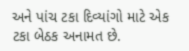અને પાંચ ટકા દિવ્યાંગો માટે એક ટકા બેઠક અનામત છે.